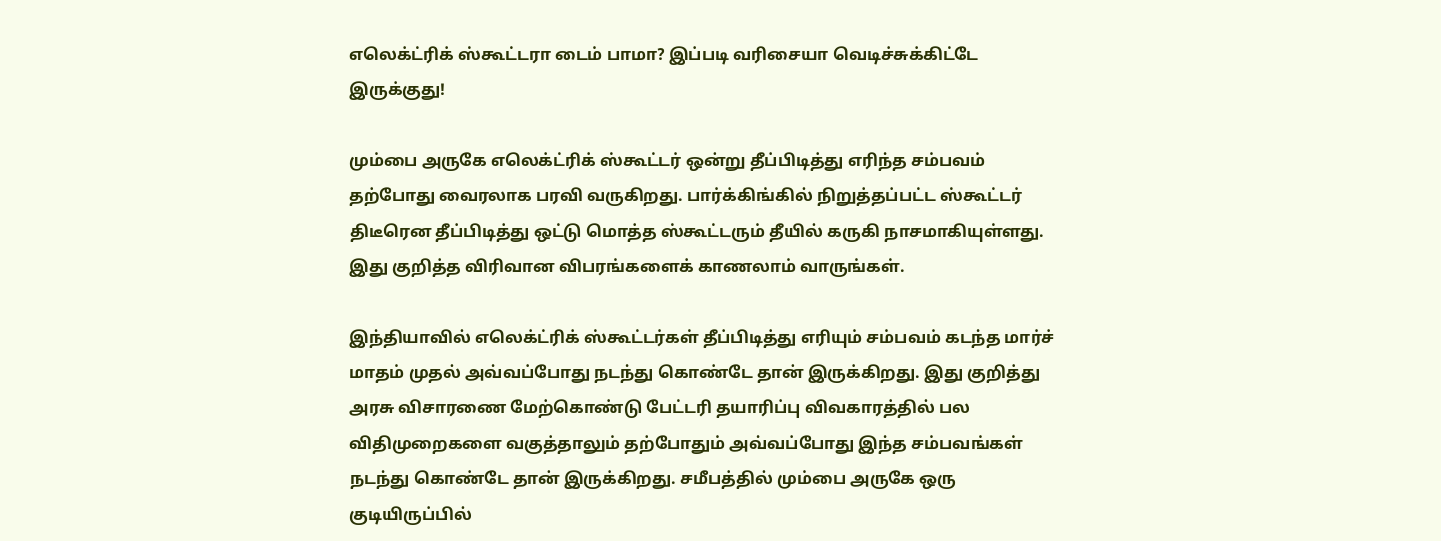எலெக்ட்ரிக் ஸ்கூட்டரா டைம் பாமா? இப்படி வரிசையா வெடிச்சுக்கிட்டே இருக்குது!

மும்பை அருகே எலெக்ட்ரிக் ஸ்கூட்டர் ஒன்று தீப்பிடித்து எரிந்த சம்பவம் தற்போது வைரலாக பரவி வருகிறது. பார்க்கிங்கில் நிறுத்தப்பட்ட ஸ்கூட்டர் திடீரென தீப்பிடித்து ஒட்டு மொத்த ஸ்கூட்டரும் தீயில் கருகி நாசமாகியுள்ளது. இது குறித்த விரிவான விபரங்களைக் காணலாம் வாருங்கள்.

இந்தியாவில் எலெக்ட்ரிக் ஸ்கூட்டர்கள் தீப்பிடித்து எரியும் சம்பவம் கடந்த மார்ச் மாதம் முதல் அவ்வப்போது நடந்து கொண்டே தான் இருக்கிறது. இது குறித்து அரசு விசாரணை மேற்கொண்டு பேட்டரி தயாரிப்பு விவகாரத்தில் பல விதிமுறைகளை வகுத்தாலும் தற்போதும் அவ்வப்போது இந்த சம்பவங்கள் நடந்து கொண்டே தான் இருக்கிறது. சமீபத்தில் மும்பை அருகே ஒரு குடியிருப்பில்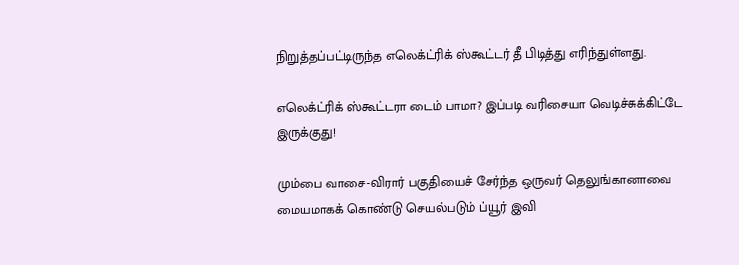நிறுத்தப்பட்டிருந்த எலெக்ட்ரிக் ஸ்கூட்டர் தீ பிடித்து எரிந்துள்ளது.

எலெக்ட்ரிக் ஸ்கூட்டரா டைம் பாமா? இப்படி வரிசையா வெடிச்சுக்கிட்டே இருக்குது!

மும்பை வாசை-விரார் பகுதியைச் சேர்ந்த ஒருவர் தெலுங்கானாவை மையமாகக் கொண்டு செயல்படும் ப்யூர் இவி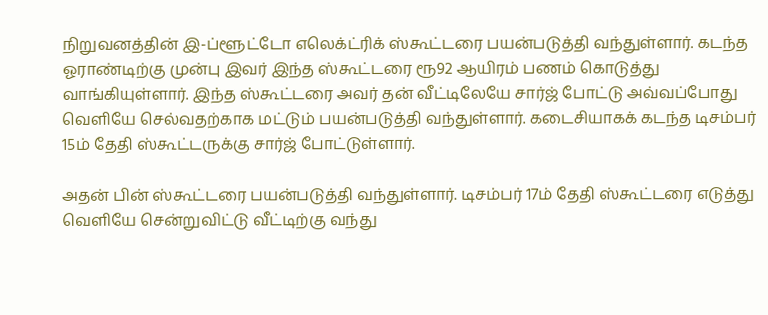நிறுவனத்தின் இ-ப்ளூட்டோ எலெக்ட்ரிக் ஸ்கூட்டரை பயன்படுத்தி வந்துள்ளார். கடந்த ஓராண்டிற்கு முன்பு இவர் இந்த ஸ்கூட்டரை ரூ92 ஆயிரம் பணம் கொடுத்து வாங்கியுள்ளார். இந்த ஸ்கூட்டரை அவர் தன் வீட்டிலேயே சார்ஜ் போட்டு அவ்வப்போது வெளியே செல்வதற்காக மட்டும் பயன்படுத்தி வந்துள்ளார். கடைசியாகக் கடந்த டிசம்பர் 15ம் தேதி ஸ்கூட்டருக்கு சார்ஜ் போட்டுள்ளார்.

அதன் பின் ஸ்கூட்டரை பயன்படுத்தி வந்துள்ளார். டிசம்பர் 17ம் தேதி ஸ்கூட்டரை எடுத்து வெளியே சென்றுவிட்டு வீட்டிற்கு வந்து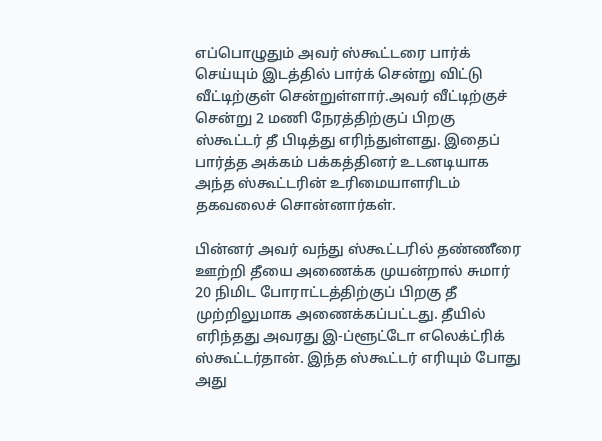எப்பொழுதும் அவர் ஸ்கூட்டரை பார்க் செய்யும் இடத்தில் பார்க் சென்று விட்டு வீட்டிற்குள் சென்றுள்ளார்.அவர் வீட்டிற்குச் சென்று 2 மணி நேரத்திற்குப் பிறகு ஸ்கூட்டர் தீ பிடித்து எரிந்துள்ளது. இதைப் பார்த்த அக்கம் பக்கத்தினர் உடனடியாக அந்த ஸ்கூட்டரின் உரிமையாளரிடம் தகவலைச் சொன்னார்கள்.

பின்னர் அவர் வந்து ஸ்கூட்டரில் தண்ணீரை ஊற்றி தீயை அணைக்க முயன்றால் சுமார் 20 நிமிட போராட்டத்திற்குப் பிறகு தீ முற்றிலுமாக அணைக்கப்பட்டது. தீயில் எரிந்தது அவரது இ-ப்ளூட்டோ எலெக்ட்ரிக் ஸ்கூட்டர்தான். இந்த ஸ்கூட்டர் எரியும் போது அது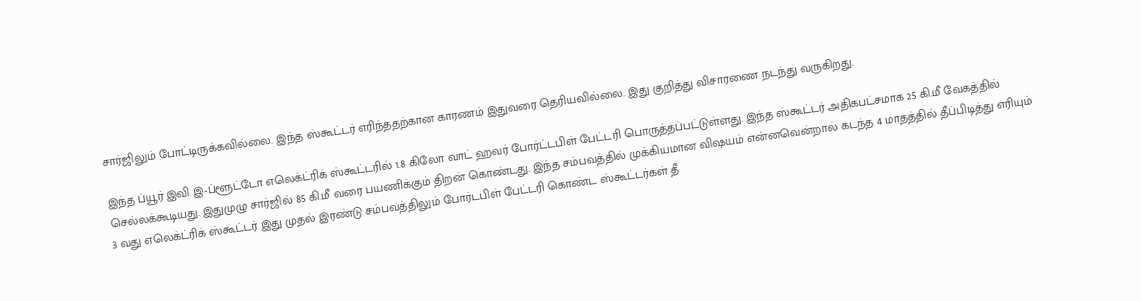சார்ஜிலும் போட்டிருக்கவில்லை. இந்த ஸ்கூட்டர் எரிந்ததற்கான காரணம் இதுவரை தெரியவில்லை. இது குறித்து விசாரணை நடந்து வருகிறது.

இந்த ப்யூர் இவி இ-ப்ளூட்டோ எலெக்ட்ரிக் ஸ்கூட்டரில் 1.8 கிலோ வாட் ஹவர் போர்ட்டபிள் பேட்டரி பொருத்தப்பட்டுள்ளது. இந்த ஸ்கூட்டர் அதிகபட்சமாக 25 கி.மீ வேகத்தில் செல்லக்கூடியது. இதுமுழு சார்ஜில் 85 கி.மீ வரை பயணிக்கும் திறன் கொண்டது. இந்த சம்பவத்தில் முக்கியமான விஷயம் என்னவென்றால் கடந்த 4 மாதத்தில் தீப்பிடித்து எரியும் 3 வது எலெக்ட்ரிக் ஸ்கூட்டர் இது முதல் இரண்டு சம்பவத்திலும் போர்டபிள் பேட்டரி கொண்ட ஸ்கூட்டர்கள் தீ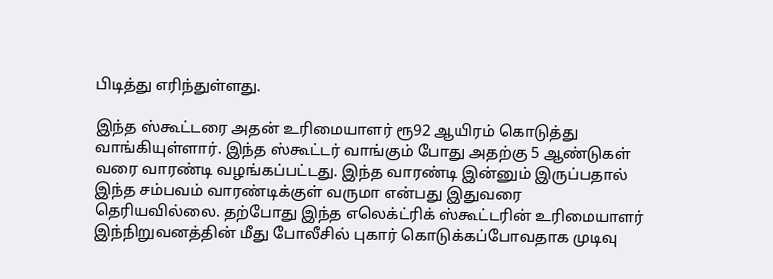பிடித்து எரிந்துள்ளது.

இந்த ஸ்கூட்டரை அதன் உரிமையாளர் ரூ92 ஆயிரம் கொடுத்து வாங்கியுள்ளார். இந்த ஸ்கூட்டர் வாங்கும் போது அதற்கு 5 ஆண்டுகள் வரை வாரண்டி வழங்கப்பட்டது. இந்த வாரண்டி இன்னும் இருப்பதால் இந்த சம்பவம் வாரண்டிக்குள் வருமா என்பது இதுவரை தெரியவில்லை. தற்போது இந்த எலெக்ட்ரிக் ஸ்கூட்டரின் உரிமையாளர் இந்நிறுவனத்தின் மீது போலீசில் புகார் கொடுக்கப்போவதாக முடிவு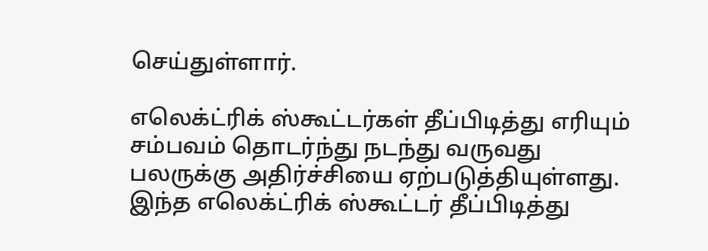செய்துள்ளார்.

எலெக்ட்ரிக் ஸ்கூட்டர்கள் தீப்பிடித்து எரியும் சம்பவம் தொடர்ந்து நடந்து வருவது பலருக்கு அதிர்ச்சியை ஏற்படுத்தியுள்ளது. இந்த எலெக்ட்ரிக் ஸ்கூட்டர் தீப்பிடித்து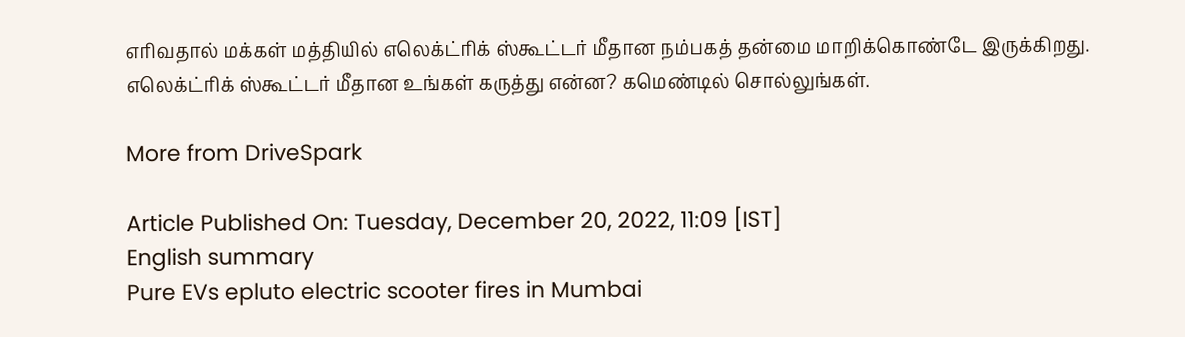எரிவதால் மக்கள் மத்தியில் எலெக்ட்ரிக் ஸ்கூட்டர் மீதான நம்பகத் தன்மை மாறிக்கொண்டே இருக்கிறது. எலெக்ட்ரிக் ஸ்கூட்டர் மீதான உங்கள் கருத்து என்ன? கமெண்டில் சொல்லுங்கள்.

More from DriveSpark

Article Published On: Tuesday, December 20, 2022, 11:09 [IST]
English summary
Pure EVs epluto electric scooter fires in Mumbai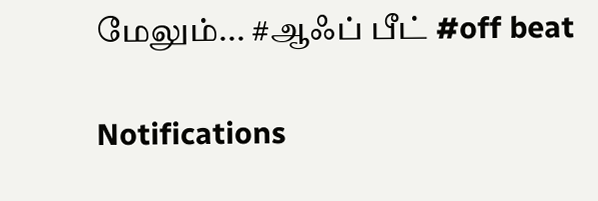மேலும்... #ஆஃப் பீட் #off beat

Notifications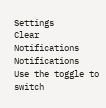Settings
Clear Notifications
Notifications
Use the toggle to switch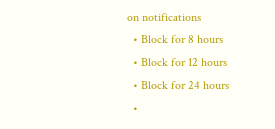on notifications
  • Block for 8 hours
  • Block for 12 hours
  • Block for 24 hours
  •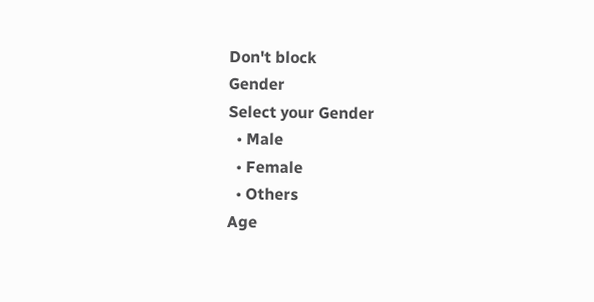Don't block
Gender
Select your Gender
  • Male
  • Female
  • Others
Age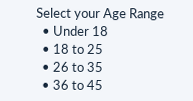Select your Age Range
  • Under 18
  • 18 to 25
  • 26 to 35
  • 36 to 45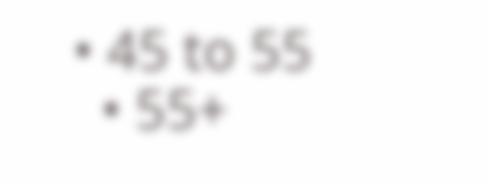• 45 to 55
  • 55+